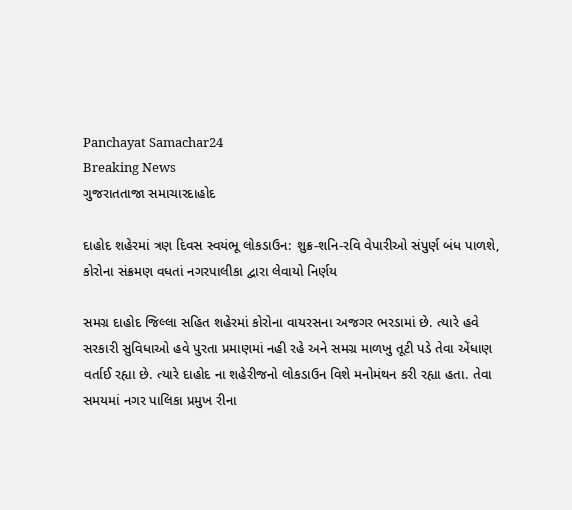Panchayat Samachar24
Breaking News
ગુજરાતતાજા સમાચારદાહોદ

દાહોદ શહેરમાં ત્રણ દિવસ સ્વયંભૂ લોકડાઉન: શુક્ર-શનિ-રવિ વેપારીઓ સંપુર્ણ બંધ પાળશે, કોરોના સંક્રમણ વધતાં નગરપાલીકા દ્વારા લેવાયો નિર્ણય

સમગ્ર દાહોદ જિલ્લા સહિત શહેરમાં કોરોના વાયરસના અજગર ભરડામાં છે. ત્યારે હવે સરકારી સુવિધાઓ હવે પુરતા પ્રમાણમાં નહી રહે અને સમગ્ર માળખુ તૂટી પડે તેવા એંધાણ વર્તાઈ રહ્યા છે. ત્યારે દાહોદ ના શહેરીજનો લોકડાઉન વિશે મનોમંથન કરી રહ્યા હતા. તેવા સમયમાં નગર પાલિકા પ્રમુખ રીના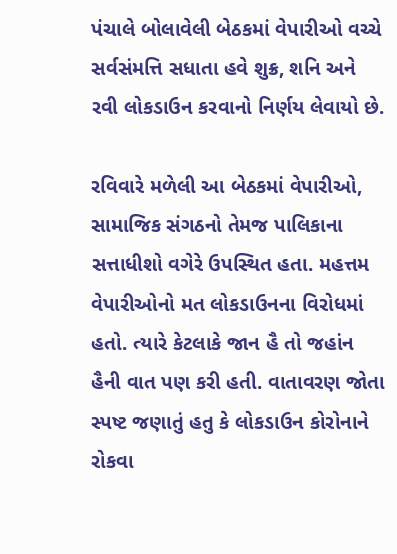પંચાલે બોલાવેલી બેઠકમાં વેપારીઓ વચ્ચે સર્વસંમત્તિ સધાતા હવે શુક્ર, શનિ અને રવી લોકડાઉન કરવાનો નિર્ણય લેવાયો છે.

રવિવારે મળેલી આ બેઠકમાં વેપારીઓ, સામાજિક સંગઠનો તેમજ પાલિકાના સત્તાધીશો વગેરે ઉપસ્થિત હતા. મહત્તમ વેપારીઓનો મત લોકડાઉનના વિરોધમાં હતો. ત્યારે કેટલાકે જાન હૈ તો જહાંન હૈની વાત પણ કરી હતી. વાતાવરણ જોતા સ્પષ્ટ જણાતું હતુ કે લોકડાઉન કોરોનાને રોકવા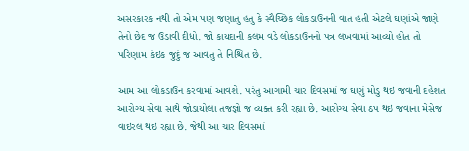અસરકારક નથી તો એમ પણ જણાતુ હતુ કે સ્વૈચ્છિક લોકડાઉનની વાત હતી એટલે ઘણાંએ જાણે તેનો છેદ જ ઉડાવી દીધો. જો કાયદાની કલમ વડે લોકડાઉનનો પત્ર લખવામાં આવ્યો હોત તો પરિણામ કંઇક જુદું જ આવતુ તે નિશ્ચિત છે.

આમ આ લોકડાઉન કરવામાં આવશે. પરંતુ આગામી ચાર દિવસમાં જ ઘણું મોડુ થઇ જવાની દહેશત આરોગ્ય સેવા સાથે જોડાયોલા તજજ્ઞો જ વ્યક્ત કરી રહ્યા છે. આરોગ્ય સેવા ઠપ થઇ જવાના મેસેજ વાઇરલ થઇ રહ્યા છે. જેથી આ ચાર દિવસમાં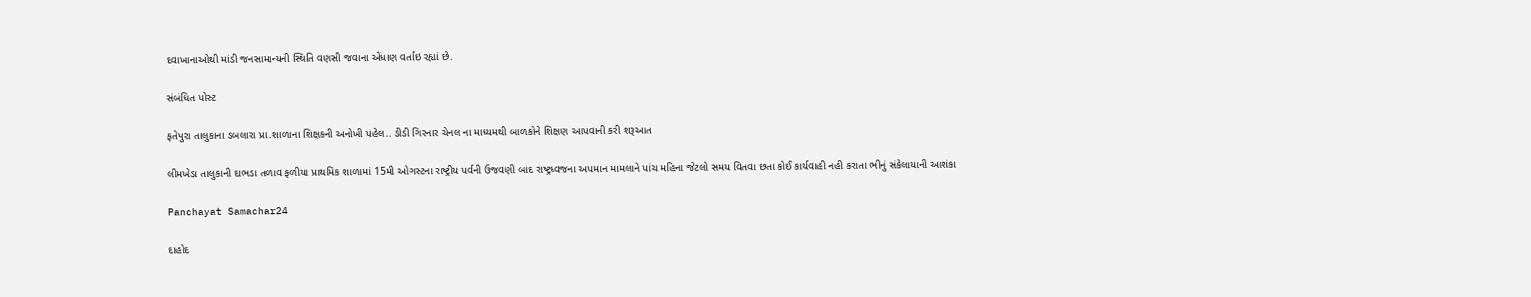દવાખાનાઓથી માંડી જનસામાન્યની સ્થિતિ વણસી જવાના એંધાણ વર્તાઇ રહ્યાં છે.

સંબંધિત પોસ્ટ

ફતેપુરા તાલુકાના ડબલારા પ્રા.શાળાના શિક્ષકની અનોખી પહેલ.. ડીડી ગિરનાર ચેનલ ના માધ્યમથી બાળકોને શિક્ષણ આપવાની કરી શરૂઆત

લીમખેડા તાલુકાની દાભડા તળાવ ફળીયા પ્રાથમિક શાળામાં 15મી ઓગસ્ટના રાષ્ટ્રીય પર્વની ઉજવણી બાદ રાષ્ટ્રધ્વજના અપમાન મામલાને પાંચ મહિના જેટલો સમય વિતવા છતા કોઈ કાર્યવાહી નહી કરાતા ભીનું સંકેલાયાની આશંકા

Panchayat Samachar24

દાહોદ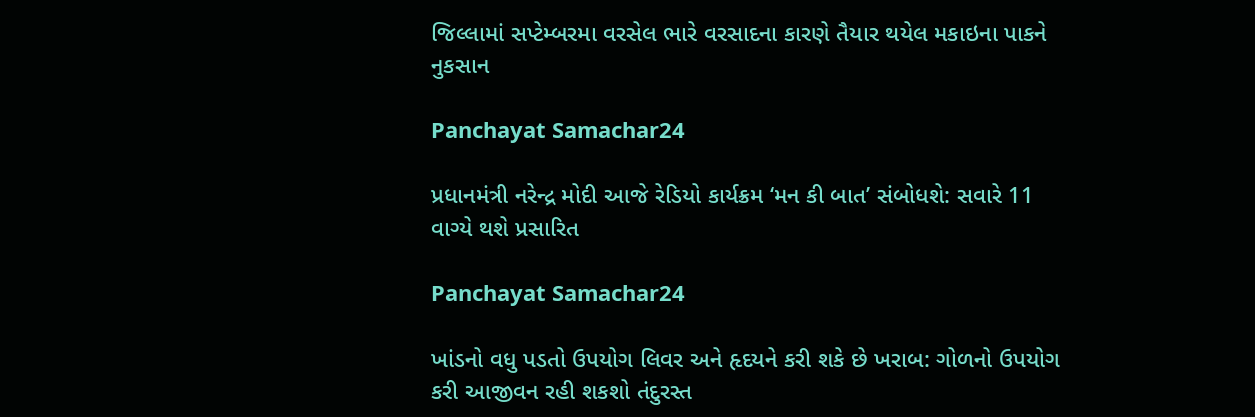જિલ્લામાં સપ્ટેમ્બરમા વરસેલ ભારે વરસાદના કારણે તૈયાર થયેલ મકાઇના પાકને નુકસાન

Panchayat Samachar24

પ્રધાનમંત્રી નરેન્દ્ર મોદી આજે રેડિયો કાર્યક્રમ ‘મન કી બાત’ સંબોધશે: સવારે 11 વાગ્યે થશે પ્રસારિત

Panchayat Samachar24

ખાંડનો વધુ પડતો ઉપયોગ લિવર અને હૃદયને કરી શકે છે ખરાબ: ગોળનો ઉપયોગ કરી આજીવન રહી શકશો તંદુરસ્ત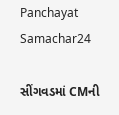Panchayat Samachar24

સીંગવડમાં CMની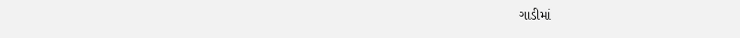ગાડીમાં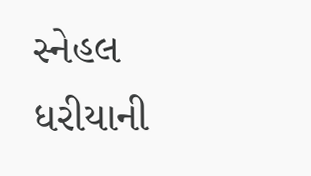સ્નેહલ ધરીયાની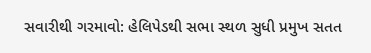સવારીથી ગરમાવો: હેલિપેડથી સભા સ્થળ સુધી પ્રમુખ સતત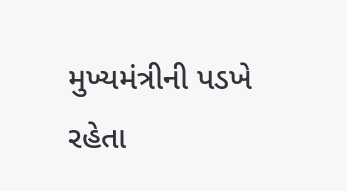મુખ્યમંત્રીની પડખે રહેતા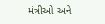મંત્રીઓ અને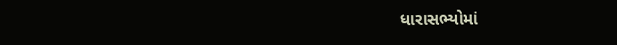ધારાસભ્યોમાં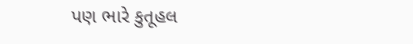પણ ભારે કુતૂહલ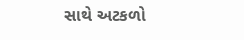સાથે અટકળો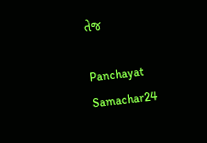તેજ

Panchayat Samachar24